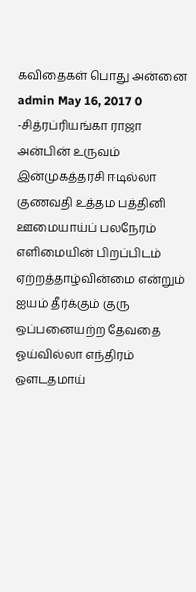கவிதைகள் பொது அன்னை admin May 16, 2017 0 -சித்ரப்ரியங்கா ராஜா அன்பின் உருவம் இன்முகத்தரசி ஈடில்லா குணவதி உத்தம பத்தினி ஊமையாய்ப் பலநேரம் எளிமையின் பிறப்பிடம் ஏற்றத்தாழ்வின்மை என்றும் ஐயம் தீர்க்கும் குரு ஒப்பனையற்ற தேவதை ஓய்வில்லா எந்திரம் ஔடதமாய்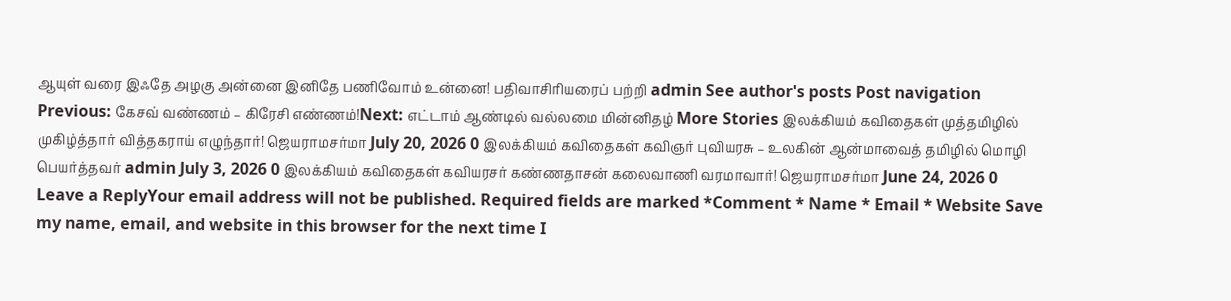ஆயுள் வரை இஃதே அழகு அன்னை இனிதே பணிவோம் உன்னை! பதிவாசிரியரைப் பற்றி admin See author's posts Post navigation Previous: கேசவ் வண்ணம் – கிரேசி எண்ணம்!Next: எட்டாம் ஆண்டில் வல்லமை மின்னிதழ் More Stories இலக்கியம் கவிதைகள் முத்தமிழில் முகிழ்த்தார் வித்தகராய் எழுந்தார்! ஜெயராமசர்மா July 20, 2026 0 இலக்கியம் கவிதைகள் கவிஞர் புவியரசு – உலகின் ஆன்மாவைத் தமிழில் மொழி பெயர்த்தவர் admin July 3, 2026 0 இலக்கியம் கவிதைகள் கவியரசர் கண்ணதாசன் கலைவாணி வரமாவார்! ஜெயராமசர்மா June 24, 2026 0 Leave a ReplyYour email address will not be published. Required fields are marked *Comment * Name * Email * Website Save my name, email, and website in this browser for the next time I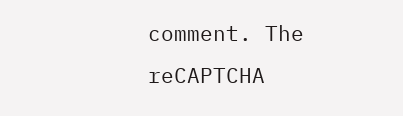comment. The reCAPTCHA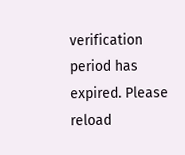verification period has expired. Please reload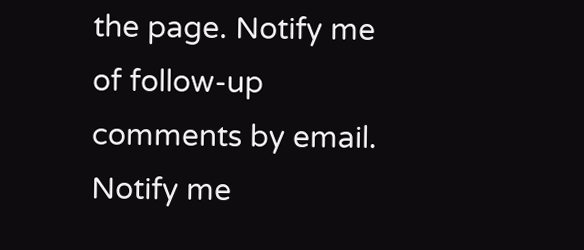the page. Notify me of follow-up comments by email. Notify me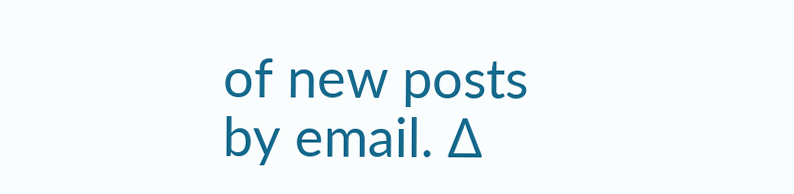of new posts by email. Δ